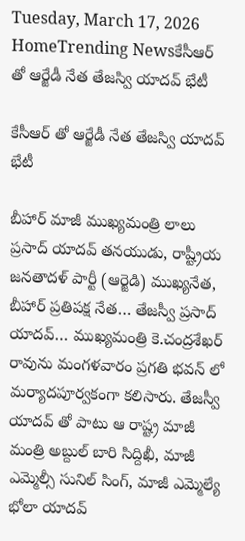Tuesday, March 17, 2026
HomeTrending Newsకేసీఆర్ తో ఆర్జేడీ నేత తేజస్వి యాదవ్ భేటీ

కేసీఆర్ తో ఆర్జేడీ నేత తేజస్వి యాదవ్ భేటీ

బీహార్ మాజీ ముఖ్యమంత్రి లాలు ప్రసాద్ యాదవ్ తనయుడు, రాష్ట్రీయ జనతాదళ్ పార్టీ (ఆర్జెడి) ముఖ్యనేత, బీహార్ ప్రతిపక్ష నేత… తేజస్వీ ప్రసాద్ యాదవ్… ముఖ్యమంత్రి కె.చంద్రశేఖర్ రావును మంగళవారం ప్రగతి భవన్ లో మర్యాదపూర్వకంగా కలిసారు. తేజస్వీ యాదవ్ తో పాటు ఆ రాష్ట్ర మాజీ మంత్రి అబ్దుల్ బారి సిద్దిఖీ, మాజీ ఎమ్మెల్సీ సునిల్ సింగ్, మాజీ ఎమ్మెల్యే భోలా యాదవ్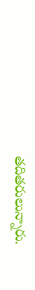తదితరులున్నారు.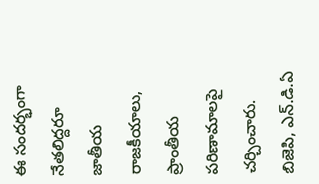ఈ సందర్భంగా నేతలిద్దరూ జాతీయ రాజకీయాలు, ప్రాంతీయ పరిణామాలపై చర్చించారు. బిజెపి, ఎన్.డి.ఏ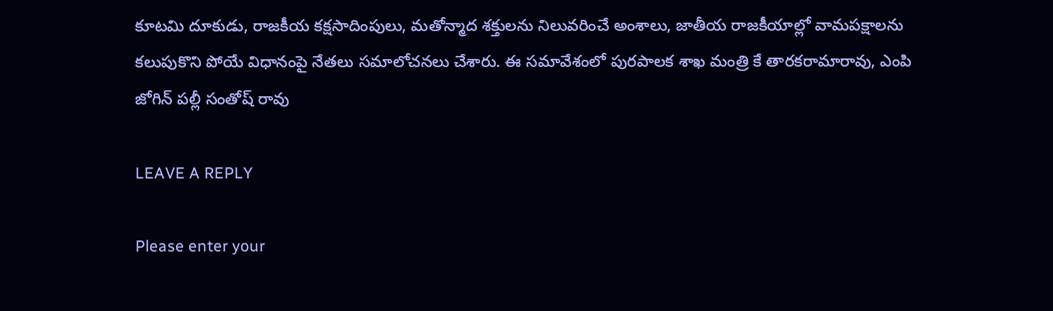కూటమి దూకుడు, రాజకీయ కక్షసాదింపులు, మతోన్మాద శక్తులను నిలువరించే అంశాలు, జాతీయ రాజకీయాల్లో వామపక్షాలను కలుపుకొని పోయే విధానంపై నేతలు సమాలోచనలు చేశారు. ఈ సమావేశంలో పురపాలక శాఖ మంత్రి కే తారకరామారావు, ఎంపి జోగిన్ పల్లీ సంతోష్ రావు

LEAVE A REPLY

Please enter your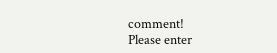comment!
Please enter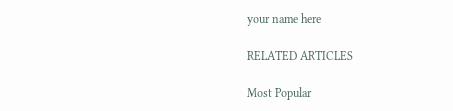your name here

RELATED ARTICLES

Most Popular